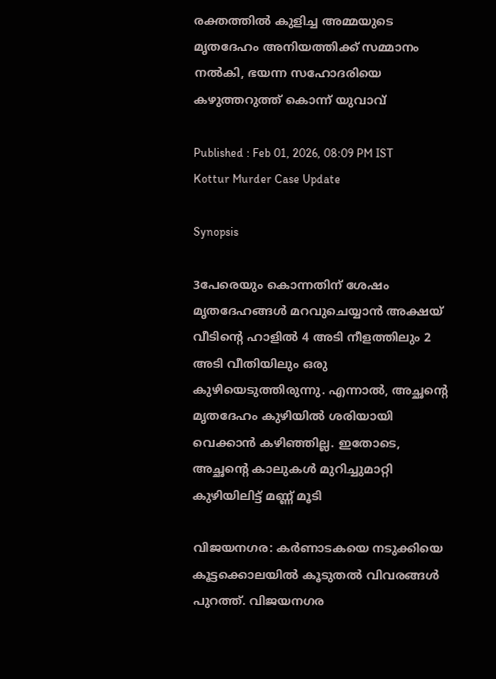രക്തത്തിൽ കുളിച്ച അമ്മയുടെ മൃതദേഹം അനിയത്തിക്ക് സമ്മാനം നൽകി, ഭയന്ന സഹോദരിയെ കഴുത്തറുത്ത് കൊന്ന് യുവാവ്

Published : Feb 01, 2026, 08:09 PM IST
Kottur Murder Case Update

Synopsis

3പേരെയും കൊന്നതിന് ശേഷം മൃതദേഹങ്ങൾ മറവുചെയ്യാൻ അക്ഷയ് വീടിന്റെ ഹാളിൽ 4 അടി നീളത്തിലും 2 അടി വീതിയിലും ഒരു കുഴിയെടുത്തിരുന്നു. എന്നാൽ, അച്ഛന്റെ മൃതദേഹം കുഴിയിൽ ശരിയായി വെക്കാൻ കഴിഞ്ഞില്ല. ഇതോടെ, അച്ഛന്റെ കാലുകൾ മുറിച്ചുമാറ്റി കുഴിയിലിട്ട് മണ്ണ് മൂടി

വിജയനഗര: കർണാടകയെ നടുക്കിയെ കൂട്ടക്കൊലയിൽ കൂടുതൽ വിവരങ്ങൾ പുറത്ത്. വിജയനഗര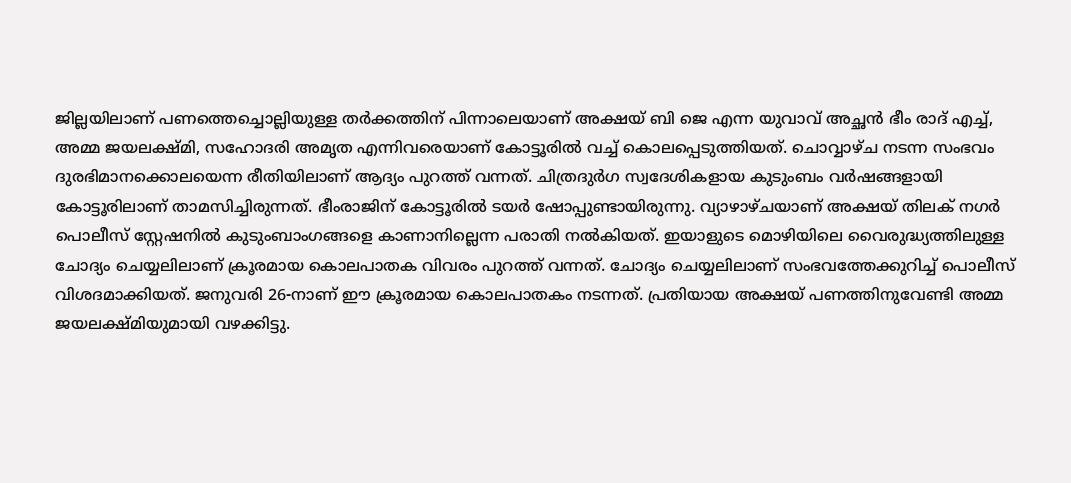ജില്ലയിലാണ് പണത്തെച്ചൊല്ലിയുള്ള തർക്കത്തിന് പിന്നാലെയാണ് അക്ഷയ് ബി ജെ എന്ന യുവാവ് അച്ഛൻ ഭീം രാദ് എച്ച്, അമ്മ ജയലക്ഷ്മി, സഹോദരി അമൃത എന്നിവരെയാണ് കോട്ടൂരിൽ വച്ച് കൊലപ്പെടുത്തിയത്. ചൊവ്വാഴ്ച നടന്ന സംഭവം ദുരഭിമാനക്കൊലയെന്ന രീതിയിലാണ് ആദ്യം പുറത്ത് വന്നത്. ചിത്രദുർഗ സ്വദേശികളായ കുടുംബം വർഷങ്ങളായി കോട്ടൂരിലാണ് താമസിച്ചിരുന്നത്. ഭീംരാജിന് കോട്ടൂരിൽ ടയർ ഷോപ്പുണ്ടായിരുന്നു. വ്യാഴാഴ്ചയാണ് അക്ഷയ് തിലക് നഗർ പൊലീസ് സ്റ്റേഷനിൽ കുടുംബാംഗങ്ങളെ കാണാനില്ലെന്ന പരാതി നൽകിയത്. ഇയാളുടെ മൊഴിയിലെ വൈരുദ്ധ്യത്തിലുള്ള ചോദ്യം ചെയ്യലിലാണ് ക്രൂരമായ കൊലപാതക വിവരം പുറത്ത് വന്നത്. ചോദ്യം ചെയ്യലിലാണ് സംഭവത്തേക്കുറിച്ച് പൊലീസ് വിശദമാക്കിയത്. ജനുവരി 26-നാണ് ഈ ക്രൂരമായ കൊലപാതകം നടന്നത്. പ്രതിയായ അക്ഷയ് പണത്തിനുവേണ്ടി അമ്മ ജയലക്ഷ്മിയുമായി വഴക്കിട്ടു.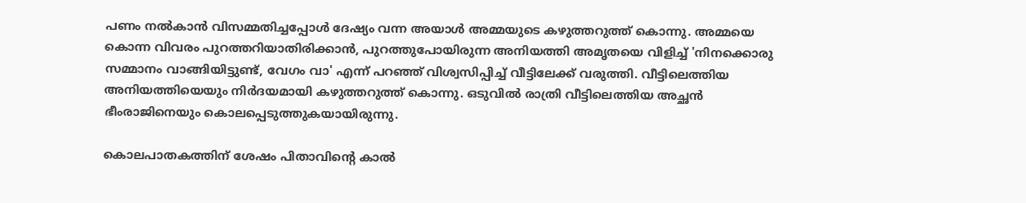പണം നൽകാൻ വിസമ്മതിച്ചപ്പോൾ ദേഷ്യം വന്ന അയാൾ അമ്മയുടെ കഴുത്തറുത്ത് കൊന്നു. അമ്മയെ കൊന്ന വിവരം പുറത്തറിയാതിരിക്കാൻ, പുറത്തുപോയിരുന്ന അനിയത്തി അമൃതയെ വിളിച്ച് 'നിനക്കൊരു സമ്മാനം വാങ്ങിയിട്ടുണ്ട്, വേഗം വാ' എന്ന് പറഞ്ഞ് വിശ്വസിപ്പിച്ച് വീട്ടിലേക്ക് വരുത്തി. വീട്ടിലെത്തിയ അനിയത്തിയെയും നിർദയമായി കഴുത്തറുത്ത് കൊന്നു. ഒടുവിൽ രാത്രി വീട്ടിലെത്തിയ അച്ഛൻ ഭീംരാജിനെയും കൊലപ്പെടുത്തുകയായിരുന്നു.

കൊലപാതകത്തിന് ശേഷം പിതാവിന്റെ കാൽ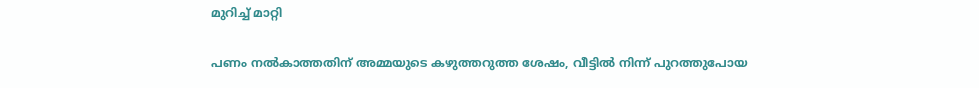മുറിച്ച് മാറ്റി

പണം നൽകാത്തതിന് അമ്മയുടെ കഴുത്തറുത്ത ശേഷം, വീട്ടിൽ നിന്ന് പുറത്തുപോയ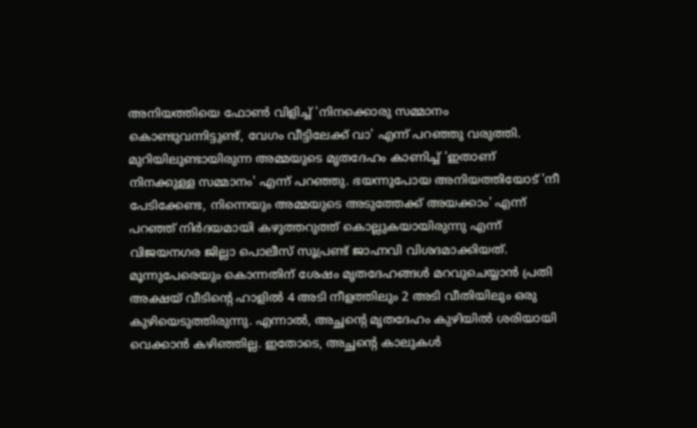അനിയത്തിയെ ഫോൺ വിളിച്ച് 'നിനക്കൊരു സമ്മാനം കൊണ്ടുവന്നിട്ടുണ്ട്, വേഗം വീട്ടിലേക്ക് വാ' എന്ന് പറഞ്ഞു വരുത്തി. മുറിയിലുണ്ടായിരുന്ന അമ്മയുടെ മൃതദേഹം കാണിച്ച് 'ഇതാണ് നിനക്കുള്ള സമ്മാനം' എന്ന് പറഞ്ഞു. ഭയന്നുപോയ അനിയത്തിയോട് 'നീ പേടിക്കേണ്ട, നിന്നെയും അമ്മയുടെ അടുത്തേക്ക് അയക്കാം' എന്ന് പറഞ്ഞ് നിർദയമായി കഴുത്തറുത്ത് കൊല്ലുകയായിരുന്നു എന്ന് വിജയനഗര ജില്ലാ പൊലീസ് സൂപ്രണ്ട് ജാഹ്നവി വിശദമാക്കിയത്. മൂന്നുപേരെയും കൊന്നതിന് ശേഷം മൃതദേഹങ്ങൾ മറവുചെയ്യാൻ പ്രതി അക്ഷയ് വീടിന്റെ ഹാളിൽ 4 അടി നീളത്തിലും 2 അടി വീതിയിലും ഒരു കുഴിയെടുത്തിരുന്നു. എന്നാൽ, അച്ഛന്റെ മൃതദേഹം കുഴിയിൽ ശരിയായി വെക്കാൻ കഴിഞ്ഞില്ല. ഇതോടെ, അച്ഛന്റെ കാലുകൾ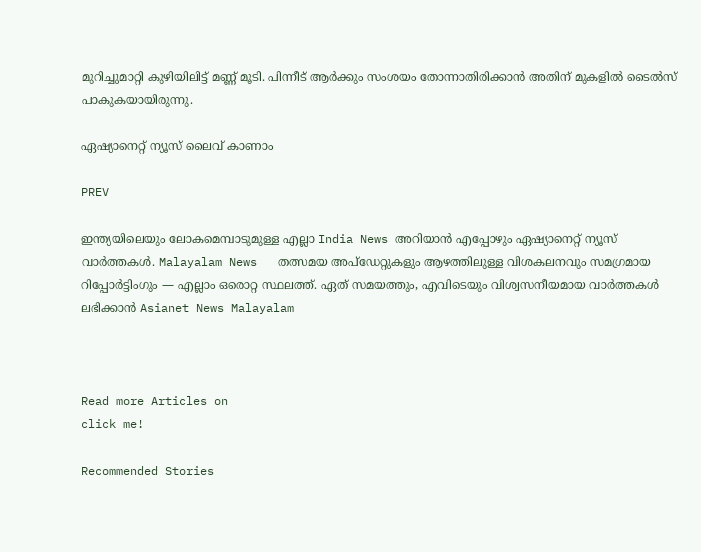മുറിച്ചുമാറ്റി കുഴിയിലിട്ട് മണ്ണ് മൂടി. പിന്നീട് ആർക്കും സംശയം തോന്നാതിരിക്കാൻ അതിന് മുകളിൽ ടൈൽസ് പാകുകയായിരുന്നു.

ഏഷ്യാനെറ്റ് ന്യൂസ് ലൈവ് കാണാം

PREV

ഇന്ത്യയിലെയും ലോകമെമ്പാടുമുള്ള എല്ലാ India News അറിയാൻ എപ്പോഴും ഏഷ്യാനെറ്റ് ന്യൂസ് വാർത്തകൾ. Malayalam News   തത്സമയ അപ്‌ഡേറ്റുകളും ആഴത്തിലുള്ള വിശകലനവും സമഗ്രമായ റിപ്പോർട്ടിംഗും — എല്ലാം ഒരൊറ്റ സ്ഥലത്ത്. ഏത് സമയത്തും, എവിടെയും വിശ്വസനീയമായ വാർത്തകൾ ലഭിക്കാൻ Asianet News Malayalam



Read more Articles on
click me!

Recommended Stories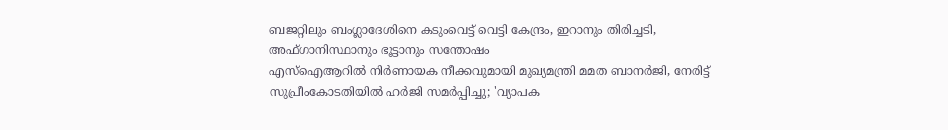ബജറ്റിലും ബംഗ്ലാദേശിനെ കടുംവെട്ട് വെട്ടി കേന്ദ്രം, ഇറാനും തിരിച്ചടി, അഫ്ഗാനിസ്ഥാനും ഭൂട്ടാനും സന്തോഷം
എസ്ഐആറിൽ നിർണായക നീക്കവുമായി മുഖ്യമന്ത്രി മമത ബാനർജി, നേരിട്ട് സുപ്രീംകോടതിയിൽ ഹർജി സമർപ്പിച്ചു; 'വ്യാപക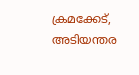ക്രമക്കേട്, അടിയന്തര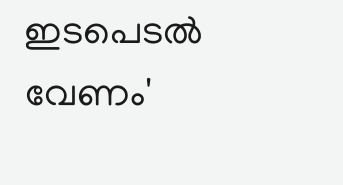ഇടപെടൽ വേണം'